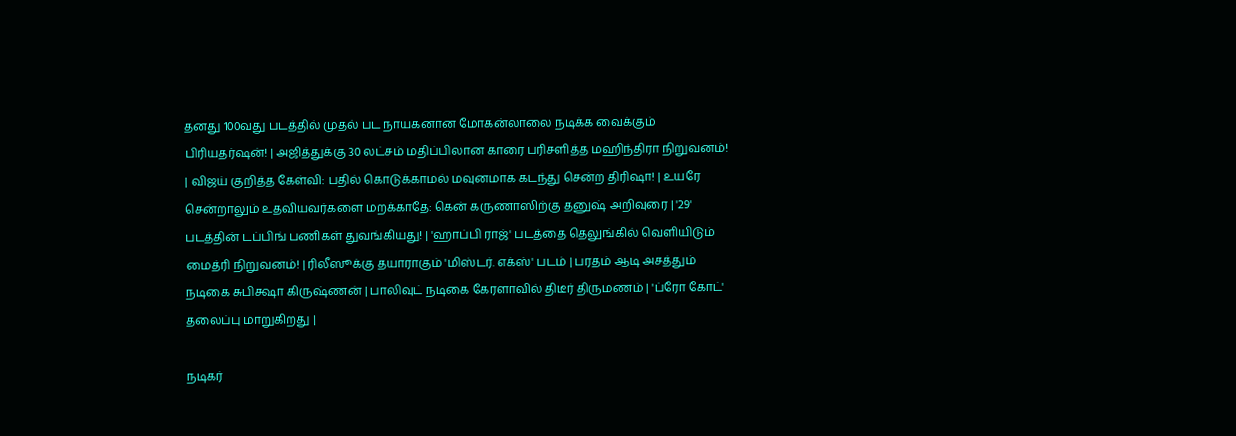தனது 100வது படத்தில் முதல் பட நாயகனான மோகன்லாலை நடிக்க வைக்கும் பிரியதர்ஷன்! | அஜித்துக்கு 30 லட்சம் மதிப்பிலான காரை பரிசளித்த மஹிந்திரா நிறுவனம்! | விஜய் குறித்த கேள்வி: பதில் கொடுக்காமல் மவுனமாக கடந்து சென்ற திரிஷா! | உயரே சென்றாலும் உதவியவர்களை மறக்காதே: கென் கருணாஸிற்கு தனுஷ் அறிவுரை | '29' படத்தின் டப்பிங் பணிகள் துவங்கியது! | 'ஹாப்பி ராஜ்' படத்தை தெலுங்கில் வெளியிடும் மைத்ரி நிறுவனம்! | ரிலீஸூக்கு தயாராகும் 'மிஸ்டர். எக்ஸ்' படம் | பரதம் ஆடி அசத்தும் நடிகை சுபிக்ஷா கிருஷ்ணன் | பாலிவுட் நடிகை கேரளாவில் திடீர் திருமணம் | 'ப்ரோ கோட்' தலைப்பு மாறுகிறது |

நடிகர்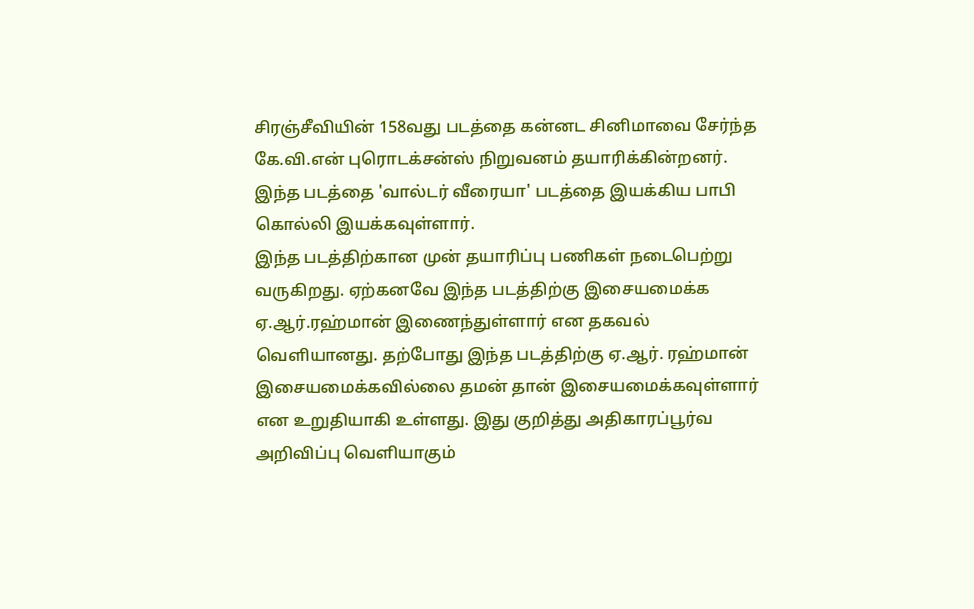சிரஞ்சீவியின் 158வது படத்தை கன்னட சினிமாவை சேர்ந்த கே.வி.என் புரொடக்சன்ஸ் நிறுவனம் தயாரிக்கின்றனர். இந்த படத்தை 'வால்டர் வீரையா' படத்தை இயக்கிய பாபி கொல்லி இயக்கவுள்ளார்.
இந்த படத்திற்கான முன் தயாரிப்பு பணிகள் நடைபெற்று வருகிறது. ஏற்கனவே இந்த படத்திற்கு இசையமைக்க ஏ.ஆர்.ரஹ்மான் இணைந்துள்ளார் என தகவல் வெளியானது. தற்போது இந்த படத்திற்கு ஏ.ஆர். ரஹ்மான் இசையமைக்கவில்லை தமன் தான் இசையமைக்கவுள்ளார் என உறுதியாகி உள்ளது. இது குறித்து அதிகாரப்பூர்வ அறிவிப்பு வெளியாகும்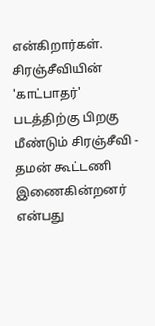என்கிறார்கள். சிரஞ்சீவியின் 'காட்பாதர்' படத்திற்கு பிறகு மீண்டும் சிரஞ்சீவி - தமன் கூட்டணி இணைகின்றனர் என்பது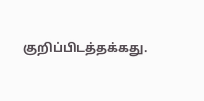குறிப்பிடத்தக்கது.